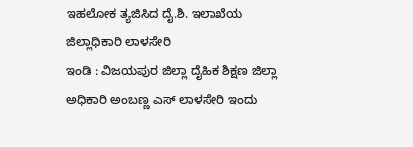ಇಹಲೋಕ ತ್ಯಜಿಸಿದ ದೈ.ಶಿ. ಇಲಾಖೆಯ ಜಿಲ್ಲಾಧಿಕಾರಿ ಲಾಳಸೇರಿ
ಇಂಡಿ : ವಿಜಯಪುರ ಜಿಲ್ಲಾ ದೈಹಿಕ ಶಿಕ್ಷಣ ಜಿಲ್ಲಾ ಅಧಿಕಾರಿ ಅಂಬಣ್ಣ ಎಸ್ ಲಾಳಸೇರಿ ಇಂದು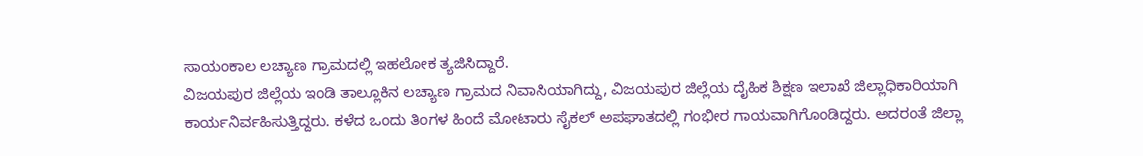ಸಾಯಂಕಾಲ ಲಚ್ಯಾಣ ಗ್ರಾಮದಲ್ಲಿ ಇಹಲೋಕ ತ್ಯಜಿಸಿದ್ದಾರೆ.
ವಿಜಯಪುರ ಜಿಲ್ಲೆಯ ಇಂಡಿ ತಾಲ್ಲೂಕಿನ ಲಚ್ಯಾಣ ಗ್ರಾಮದ ನಿವಾಸಿಯಾಗಿದ್ದು, ವಿಜಯಪುರ ಜಿಲ್ಲೆಯ ದೈಹಿಕ ಶಿಕ್ಷಣ ಇಲಾಖೆ ಜಿಲ್ಲಾಧಿಕಾರಿಯಾಗಿ ಕಾರ್ಯನಿರ್ವಹಿಸುತ್ತಿದ್ದರು. ಕಳೆದ ಒಂದು ತಿಂಗಳ ಹಿಂದೆ ಮೋಟಾರು ಸೈಕಲ್ ಅಪಘಾತದಲ್ಲಿ ಗಂಭೀರ ಗಾಯವಾಗಿಗೊಂಡಿದ್ದರು. ಅದರಂತೆ ಜಿಲ್ಲಾ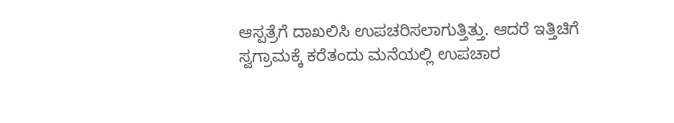ಆಸ್ಪತ್ರೆಗೆ ದಾಖಲಿಸಿ ಉಪಚರಿಸಲಾಗುತ್ತಿತ್ತು. ಆದರೆ ಇತ್ತಿಚಿಗೆ ಸ್ವಗ್ರಾಮಕ್ಕೆ ಕರೆತಂದು ಮನೆಯಲ್ಲಿ ಉಪಚಾರ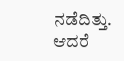ನಡೆದಿತ್ತು. ಆದರೆ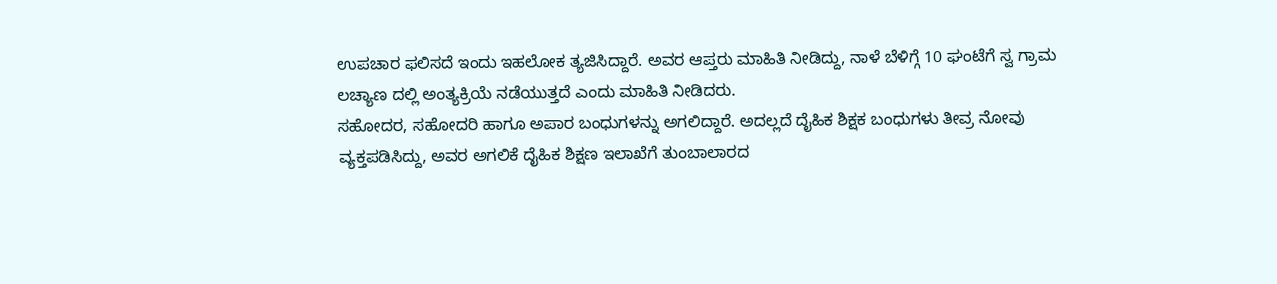ಉಪಚಾರ ಫಲಿಸದೆ ಇಂದು ಇಹಲೋಕ ತ್ಯಜಿಸಿದ್ದಾರೆ. ಅವರ ಆಪ್ತರು ಮಾಹಿತಿ ನೀಡಿದ್ದು, ನಾಳೆ ಬೆಳಿಗ್ಗೆ 10 ಘಂಟೆಗೆ ಸ್ವ ಗ್ರಾಮ ಲಚ್ಯಾಣ ದಲ್ಲಿ ಅಂತ್ಯಕ್ರಿಯೆ ನಡೆಯುತ್ತದೆ ಎಂದು ಮಾಹಿತಿ ನೀಡಿದರು.
ಸಹೋದರ, ಸಹೋದರಿ ಹಾಗೂ ಅಪಾರ ಬಂಧುಗಳನ್ನು ಅಗಲಿದ್ದಾರೆ. ಅದಲ್ಲದೆ ದೈಹಿಕ ಶಿಕ್ಷಕ ಬಂಧುಗಳು ತೀವ್ರ ನೋವು ವ್ಯಕ್ತಪಡಿಸಿದ್ದು, ಅವರ ಅಗಲಿಕೆ ದೈಹಿಕ ಶಿಕ್ಷಣ ಇಲಾಖೆಗೆ ತುಂಬಾಲಾರದ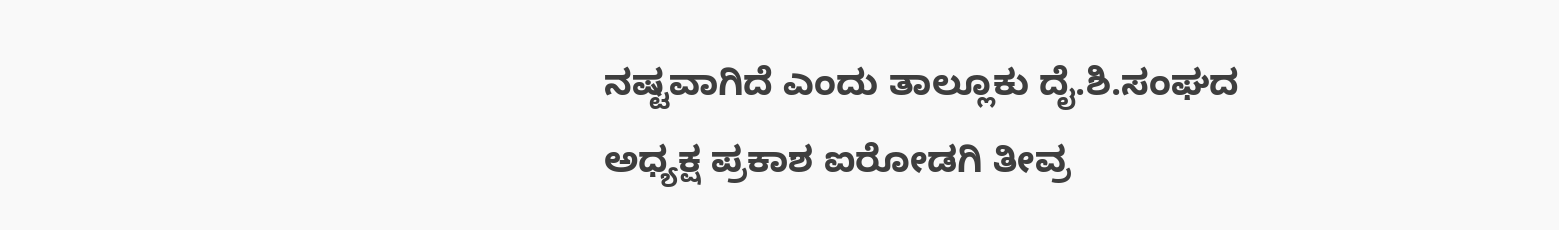ನಷ್ಟವಾಗಿದೆ ಎಂದು ತಾಲ್ಲೂಕು ದೈ.ಶಿ.ಸಂಘದ ಅಧ್ಯಕ್ಷ ಪ್ರಕಾಶ ಐರೋಡಗಿ ತೀವ್ರ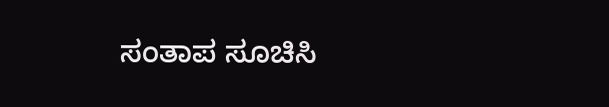ಸಂತಾಪ ಸೂಚಿಸಿ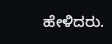ಹೇಳಿದರು.